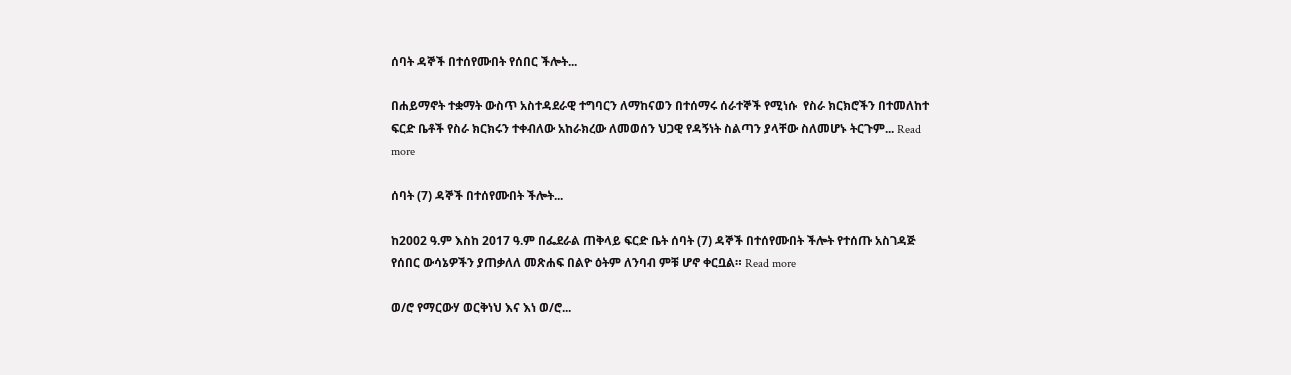ሰባት ዳኞች በተሰየሙበት የሰበር ችሎት...

በሐይማኖት ተቋማት ውስጥ አስተዳደራዊ ተግባርን ለማከናወን በተሰማሩ ሰራተኞች የሚነሱ  የስራ ክርክሮችን በተመለከተ ፍርድ ቤቶች የስራ ክርክሩን ተቀብለው አከራክረው ለመወሰን ህጋዊ የዳኝነት ስልጣን ያላቸው ስለመሆኑ ትርጉም... Read more

ሰባት (7) ዳኞች በተሰየሙበት ችሎት...

ከ2002 ዓ.ም እስከ 2017 ዓ.ም በፌደራል ጠቅላይ ፍርድ ቤት ሰባት (7) ዳኞች በተሰየሙበት ችሎት የተሰጡ አስገዳጅ የሰበር ውሳኔዎችን ያጠቃለለ መጽሐፍ በልዮ ዕትም ለንባብ ምቹ ሆኖ ቀርቧል። Read more

ወ/ሮ የማርውሃ ወርቅነህ እና እነ ወ/ሮ...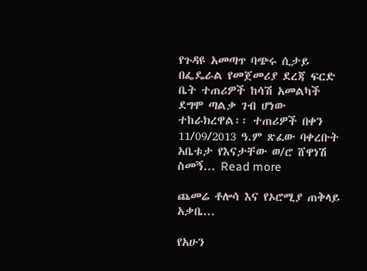የጉዳዩ አመጣጥ ባጭሩ ሲታይ በፌዴራል የመጀመሪያ ደረጃ ፍርድ ቤት ተጠሪዎች ከሳሽ አመልካች ደግሞ ጣልቃ ገብ ሆነው ተከራክረዋል፡፡ ተጠሪዎች በቀን 11/09/2013 ዓ.ም ጽፈው ባቀረቡት አቤቱታ የእናታቸው ወ/ሮ ሸዋነሽ ስመኝ... Read more

ጨመሬ ቶሎሳ እና የኦሮሚያ ጠቅላይ አቃቤ...

የአሁን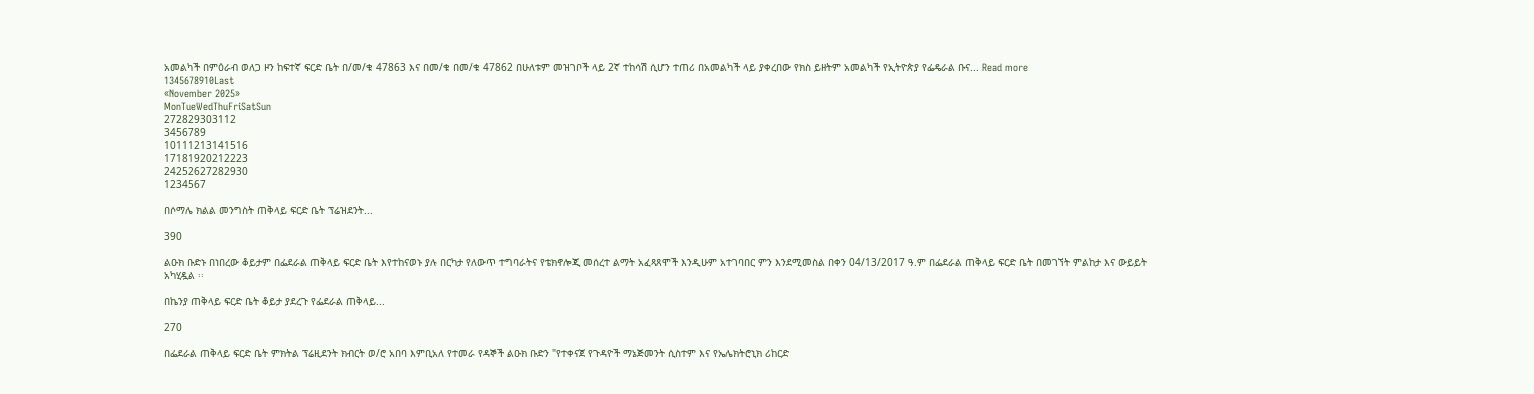አመልካች በምዕራብ ወለጋ ዞን ከፍተኛ ፍርድ ቤት በ/መ/ቁ 47863 እና በመ/ቁ በመ/ቁ 47862 በሁለቱም መዝገቦች ላይ 2ኛ ተከሳሽ ሲሆን ተጠሪ በአመልካች ላይ ያቀረበው የክስ ይዘትም አመልካች የኢትዮጵያ የፌዴራል ቡና... Read more
1345678910Last
«November 2025»
MonTueWedThuFriSatSun
272829303112
3456789
10111213141516
17181920212223
24252627282930
1234567

በሶማሌ ክልል መንግስት ጠቅላይ ፍርድ ቤት ፕሬዝደንት...

390

ልዑክ ቡድኑ በነበረው ቆይታም በፌደራል ጠቅላይ ፍርድ ቤት እየተከናወኑ ያሉ በርካታ የለውጥ ተግባራትና የቴክኖሎጂ መሰረተ ልማት አፈጻጸሞች እንዲሁም አተገባበር ምን እንደሚመስል በቀን 04/13/2017 ዓ.ም በፌደራል ጠቅላይ ፍርድ ቤት በመገኘት ምልከታ እና ውይይት አካሂዷል ፡፡

በኬንያ ጠቅላይ ፍርድ ቤት ቆይታ ያደረጉ የፌደራል ጠቅላይ...

270

በፌደራል ጠቅላይ ፍርድ ቤት ምክትል ፕሬዚደንት ክብርት ወ/ሮ አበባ እምቢአለ የተመራ የዳኞች ልዑክ ቡድን "የተቀናጀ የጉዳዮች ማኔጅመንት ሲስተም እና የኤሌክትሮኒክ ሪከርድ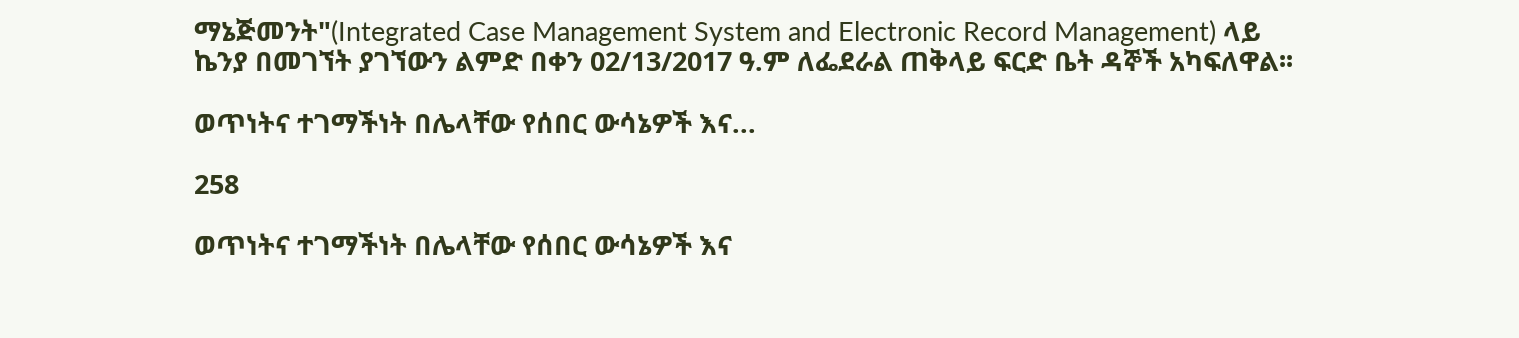ማኔጅመንት"(Integrated Case Management System and Electronic Record Management) ላይ ኬንያ በመገኘት ያገኘውን ልምድ በቀን 02/13/2017 ዓ.ም ለፌደራል ጠቅላይ ፍርድ ቤት ዳኞች አካፍለዋል፡፡

ወጥነትና ተገማችነት በሌላቸው የሰበር ውሳኔዎች እና...

258

ወጥነትና ተገማችነት በሌላቸው የሰበር ውሳኔዎች እና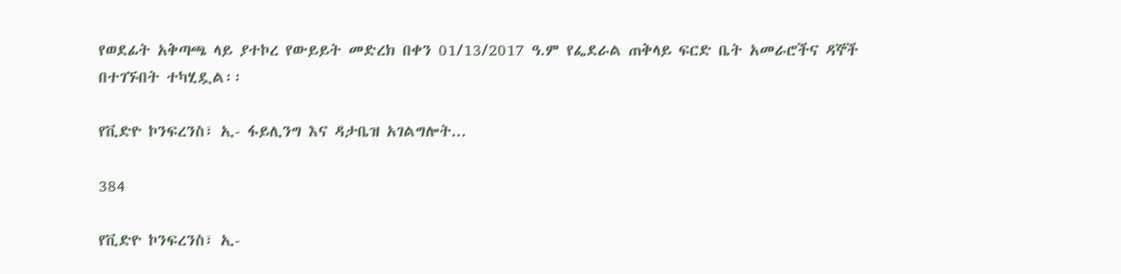የወደፊት አቅጣጫ ላይ ያተኮረ የውይይት መድረክ በቀን 01/13/2017 ዓ.ም የፌደራል ጠቅላይ ፍርድ ቤት አመራሮችና ዳኞች በተገኙበት ተካሂዷል፡፡

የቪድዮ ኮንፍረንስ፣ ኢ- ፋይሊንግ እና ዳታቤዝ አገልግሎት...

384

የቪድዮ ኮንፍረንስ፣ ኢ-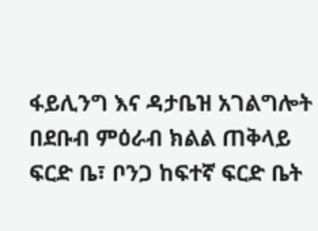ፋይሊንግ እና ዳታቤዝ አገልግሎት በደቡብ ምዕራብ ክልል ጠቅላይ ፍርድ ቤ፣ ቦንጋ ከፍተኛ ፍርድ ቤት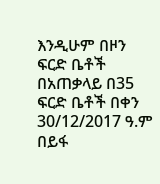እንዲሁም በዞን ፍርድ ቤቶች በአጠቃላይ በ35 ፍርድ ቤቶች በቀን 30/12/2017 ዓ.ም በይፋ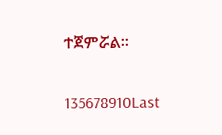ተጀምሯል፡፡

135678910Last